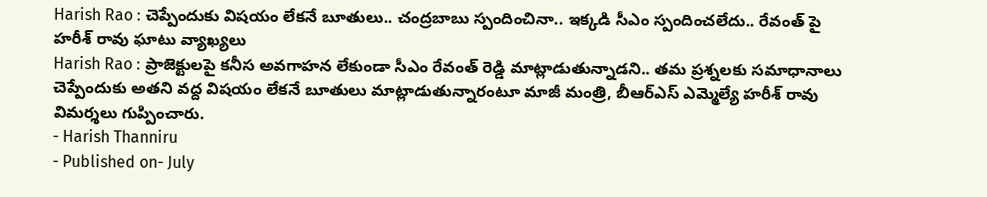Harish Rao : చెప్పేందుకు విషయం లేకనే బూతులు.. చంద్రబాబు స్పందించినా.. ఇక్కడి సీఎం స్పందించలేదు.. రేవంత్ పై హరీశ్ రావు ఘాటు వ్యాఖ్యలు
Harish Rao : ప్రాజెక్టులపై కనీస అవగాహన లేకుండా సీఎం రేవంత్ రెడ్డి మాట్లాడుతున్నాడని.. తమ ప్రశ్నలకు సమాధానాలు చెప్పేందుకు అతని వద్ద విషయం లేకనే బూతులు మాట్లాడుతున్నారంటూ మాజీ మంత్రి, బీఆర్ఎస్ ఎమ్మెల్యే హరీశ్ రావు విమర్శలు గుప్పించారు.
- Harish Thanniru
- Published on- July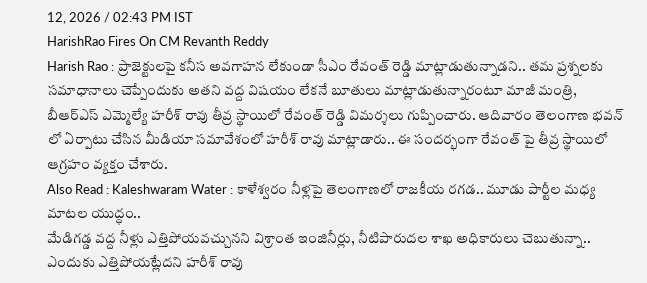12, 2026 / 02:43 PM IST
HarishRao Fires On CM Revanth Reddy
Harish Rao : ప్రాజెక్టులపై కనీస అవగాహన లేకుండా సీఎం రేవంత్ రెడ్డి మాట్లాడుతున్నాడని.. తమ ప్రశ్నలకు సమాధానాలు చెప్పేందుకు అతని వద్ద విషయం లేకనే బూతులు మాట్లాడుతున్నారంటూ మాజీ మంత్రి, బీఆర్ఎస్ ఎమ్మెల్యే హరీశ్ రావు తీవ్ర స్థాయిలో రేవంత్ రెడ్డి విమర్శలు గుప్పించారు. ఆదివారం తెలంగాణ భవన్ లో ఏర్పాటు చేసిన మీడియా సమావేశంలో హరీశ్ రావు మాట్లాడారు.. ఈ సందర్భంగా రేవంత్ పై తీవ్ర స్థాయిలో ఆగ్రహం వ్యక్తం చేశారు.
Also Read : Kaleshwaram Water : కాళేశ్వరం నీళ్లపై తెలంగాణలో రాజకీయ రగడ.. మూడు పార్టీల మధ్య మాటల యుద్ధం..
మేడిగడ్డ వద్ద నీళ్లు ఎత్తిపోయవచ్చునని విశ్రాంత ఇంజినీర్లు, నీటిపారుదల శాఖ అధికారులు చెబుతున్నా.. ఎందుకు ఎత్తిపోయట్లేదని హరీశ్ రావు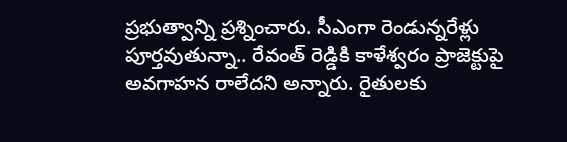ప్రభుత్వాన్ని ప్రశ్నించారు. సీఎంగా రెండున్నరేళ్లు పూర్తవుతున్నా.. రేవంత్ రెడ్డికి కాళేశ్వరం ప్రాజెక్టుపై అవగాహన రాలేదని అన్నారు. రైతులకు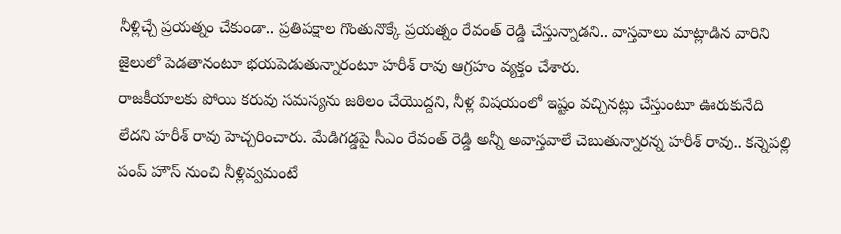నీళ్లిచ్చే ప్రయత్నం చేకుండా.. ప్రతిపక్షాల గొంతునొక్కే ప్రయత్నం రేవంత్ రెడ్డి చేస్తున్నాడని.. వాస్తవాలు మాట్లాడిన వారిని జైలులో పెడతానంటూ భయపెడుతున్నారంటూ హరీశ్ రావు ఆగ్రహం వ్యక్తం చేశారు.
రాజకీయాలకు పోయి కరువు సమస్యను జఠిలం చేయొద్దని, నీళ్ల విషయంలో ఇష్టం వచ్చినట్లు చేస్తుంటూ ఊరుకునేది లేదని హరీశ్ రావు హెచ్చరించారు. మేడిగడ్డపై సీఎం రేవంత్ రెడ్డి అన్నీ అవాస్తవాలే చెబుతున్నారన్న హరీశ్ రావు.. కన్నెపల్లి పంప్ హౌస్ నుంచి నీళ్లివ్వమంటే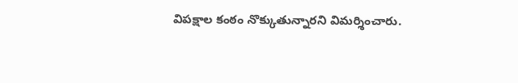విపక్షాల కంఠం నొక్కుతున్నారని విమర్శించారు.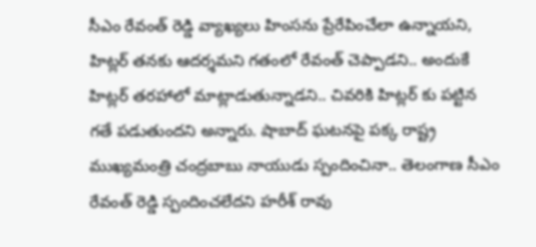సీఎం రేవంత్ రెడ్డి వ్యాఖ్యలు హింసను ప్రేరేపించేలా ఉన్నాయని, హిట్లర్ తనకు ఆదర్శమని గతంలో రేవంత్ చెప్పాడని.. అందుకే హిట్లర్ తరహాలో మాట్లాడుతున్నాడని.. చివరికి హిట్లర్ కు పట్టిన గతే పడుతుందని అన్నారు. షాబాద్ ఘటనపై పక్క రాష్ట్ర ముఖ్యమంత్రి చంద్రబాబు నాయుడు స్పందించినా.. తెలంగాణ సీఎం రేవంత్ రెడ్డి స్పందించలేదని హరీశ్ రావు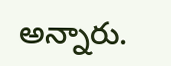అన్నారు.